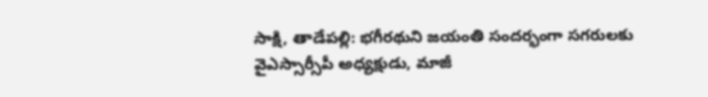సాక్షి, తాడేపల్లి: భగీరథుని జయంతి సందర్భంగా సగరులకు వైఎస్సార్సీపీ అధ్యక్షుడు, మాజీ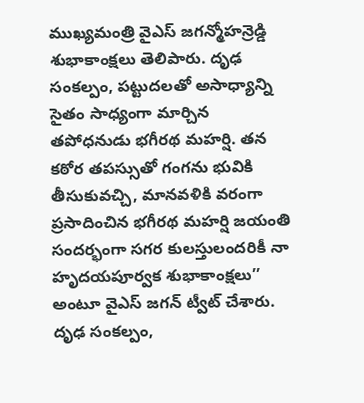ముఖ్యమంత్రి వైఎస్ జగన్మోహన్రెడ్డి శుభాకాంక్షలు తెలిపారు. దృఢ సంకల్పం, పట్టుదలతో అసాధ్యాన్ని సైతం సాధ్యంగా మార్చిన తపోధనుడు భగీరథ మహర్షి. తన కఠోర తపస్సుతో గంగను భువికి తీసుకువచ్చి, మానవళికి వరంగా ప్రసాదించిన భగీరథ మహర్షి జయంతి సందర్భంగా సగర కులస్తులందరికీ నా హృదయపూర్వక శుభాకాంక్షలు’’ అంటూ వైఎస్ జగన్ ట్వీట్ చేశారు.
దృఢ సంకల్పం,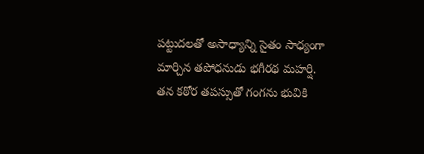పట్టుదలతో అసాధ్యాన్ని సైతం సాధ్యంగా మార్చిన తపోధనుడు భగీరథ మహర్షి. తన కఠోర తపస్సుతో గంగను భువికి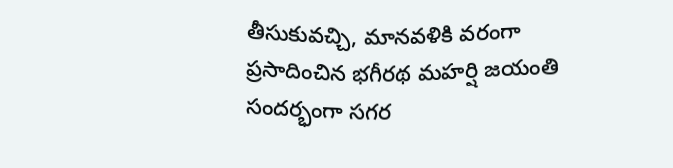తీసుకువచ్చి, మానవళికి వరంగా ప్రసాదించిన భగీరథ మహర్షి జయంతి సందర్భంగా సగర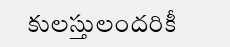కులస్తులందరికీ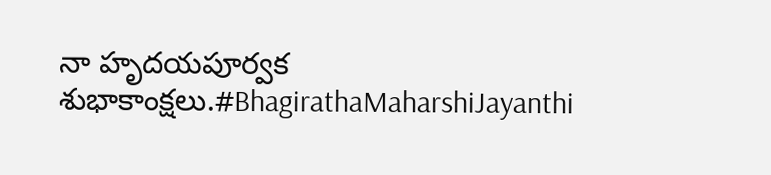నా హృదయపూర్వక శుభాకాంక్షలు.#BhagirathaMaharshiJayanthi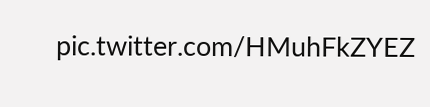pic.twitter.com/HMuhFkZYEZ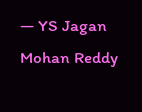— YS Jagan Mohan Reddy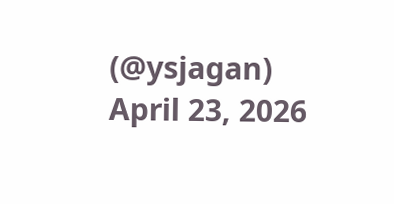(@ysjagan) April 23, 2026